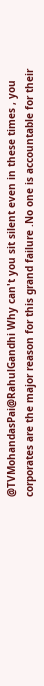@TVMohandasPai@RahulGandhi Why can't you sit silent even in these times , you corporates are the major reason for this grand failure .No one is accountable for their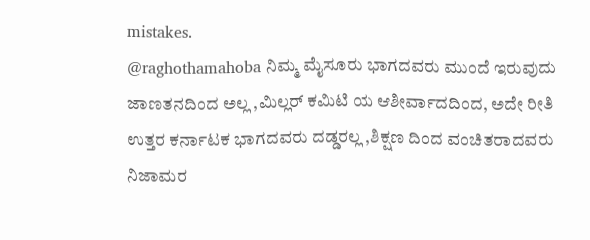mistakes.
@raghothamahoba ನಿಮ್ಮ ಮೈಸೂರು ಭಾಗದವರು ಮುಂದೆ ಇರುವುದು ಜಾಣತನದಿಂದ ಅಲ್ಲ ,ಮಿಲ್ಲರ್ ಕಮಿಟಿ ಯ ಆಶೀರ್ವಾದದಿಂದ, ಅದೇ ರೀತಿ ಉತ್ತರ ಕರ್ನಾಟಕ ಭಾಗದವರು ದಡ್ಡರಲ್ಲ ,ಶಿಕ್ಷಣ ದಿಂದ ವಂಚಿತರಾದವರು ನಿಜಾಮರ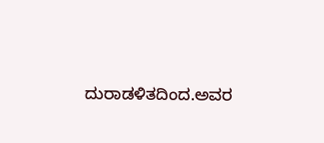ದುರಾಡಳಿತದಿಂದ.ಅವರ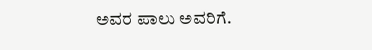ಅವರ ಪಾಲು ಅವರಿಗೆ.